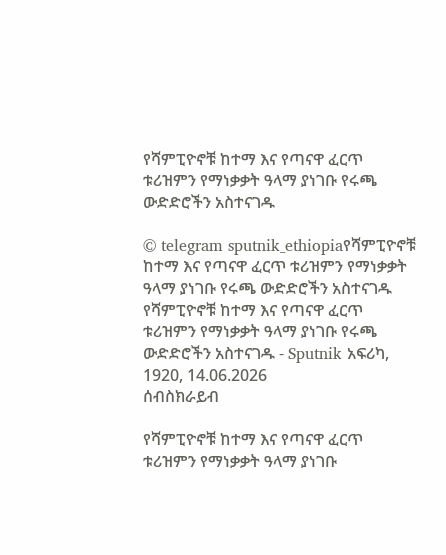የሻምፒዮኖቹ ከተማ እና የጣናዋ ፈርጥ ቱሪዝምን የማነቃቃት ዓላማ ያነገቡ የሩጫ ውድድሮችን አስተናገዱ

© telegram sputnik_ethiopiaየሻምፒዮኖቹ ከተማ እና የጣናዋ ፈርጥ ቱሪዝምን የማነቃቃት ዓላማ ያነገቡ የሩጫ ውድድሮችን አስተናገዱ
የሻምፒዮኖቹ ከተማ እና የጣናዋ ፈርጥ ቱሪዝምን የማነቃቃት ዓላማ ያነገቡ የሩጫ ውድድሮችን አስተናገዱ - Sputnik አፍሪካ, 1920, 14.06.2026
ሰብስክራይብ

የሻምፒዮኖቹ ከተማ እና የጣናዋ ፈርጥ ቱሪዝምን የማነቃቃት ዓላማ ያነገቡ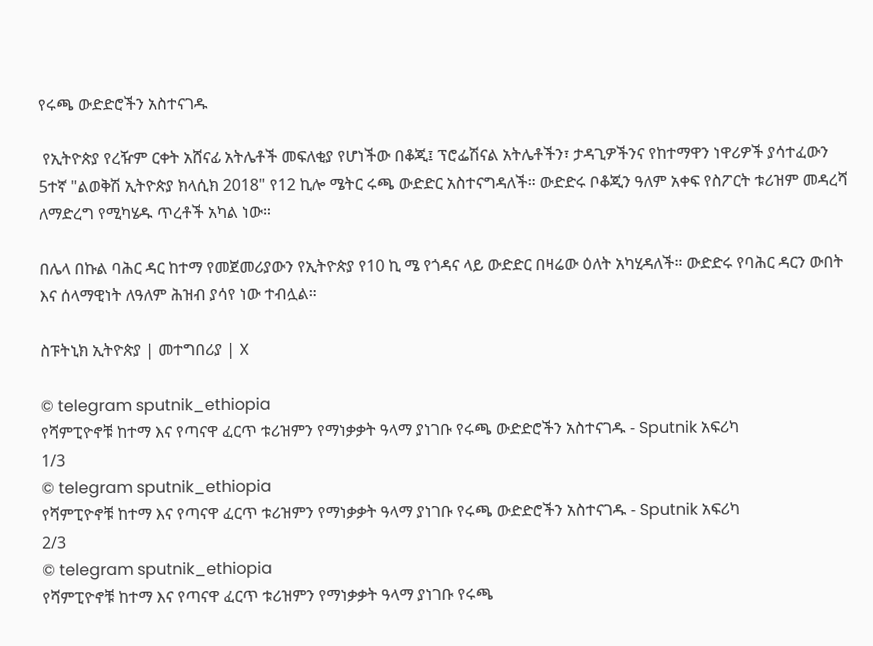የሩጫ ውድድሮችን አስተናገዱ

 የኢትዮጵያ የረዥም ርቀት አሸናፊ አትሌቶች መፍለቂያ የሆነችው በቆጂ፤ ፕሮፌሽናል አትሌቶችን፣ ታዳጊዎችንና የከተማዋን ነዋሪዎች ያሳተፈውን 5ተኛ "ልወቅሽ ኢትዮጵያ ክላሲክ 2018" የ12 ኪሎ ሜትር ሩጫ ውድድር አስተናግዳለች። ውድድሩ ቦቆጂን ዓለም አቀፍ የስፖርት ቱሪዝም መዳረሻ ለማድረግ የሚካሄዱ ጥረቶች አካል ነው።

በሌላ በኩል ባሕር ዳር ከተማ የመጀመሪያውን የኢትዮጵያ የ10 ኪ ሜ የጎዳና ላይ ውድድር በዛሬው ዕለት አካሂዳለች። ውድድሩ የባሕር ዳርን ውበት እና ሰላማዊነት ለዓለም ሕዝብ ያሳየ ነው ተብሏል።

ስፑትኒክ ኢትዮጵያ | መተግበሪያ | X

© telegram sputnik_ethiopia
የሻምፒዮኖቹ ከተማ እና የጣናዋ ፈርጥ ቱሪዝምን የማነቃቃት ዓላማ ያነገቡ የሩጫ ውድድሮችን አስተናገዱ - Sputnik አፍሪካ
1/3
© telegram sputnik_ethiopia
የሻምፒዮኖቹ ከተማ እና የጣናዋ ፈርጥ ቱሪዝምን የማነቃቃት ዓላማ ያነገቡ የሩጫ ውድድሮችን አስተናገዱ - Sputnik አፍሪካ
2/3
© telegram sputnik_ethiopia
የሻምፒዮኖቹ ከተማ እና የጣናዋ ፈርጥ ቱሪዝምን የማነቃቃት ዓላማ ያነገቡ የሩጫ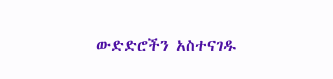ውድድሮችን አስተናገዱ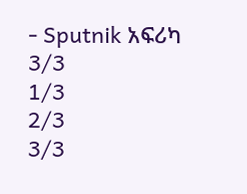- Sputnik አፍሪካ
3/3
1/3
2/3
3/3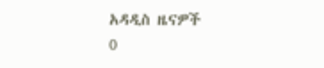አዳዲስ ዜናዎች
0